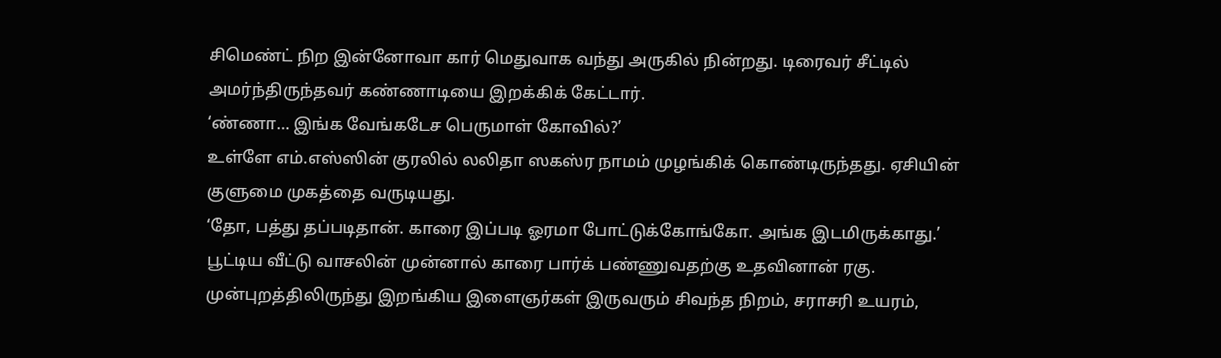சிமெண்ட் நிற இன்னோவா கார் மெதுவாக வந்து அருகில் நின்றது. டிரைவர் சீட்டில் அமர்ந்திருந்தவர் கண்ணாடியை இறக்கிக் கேட்டார்.
‘ண்ணா… இங்க வேங்கடேச பெருமாள் கோவில்?’
உள்ளே எம்.எஸ்ஸின் குரலில் லலிதா ஸகஸ்ர நாமம் முழங்கிக் கொண்டிருந்தது. ஏசியின் குளுமை முகத்தை வருடியது.
‘தோ, பத்து தப்படிதான். காரை இப்படி ஓரமா போட்டுக்கோங்கோ. அங்க இடமிருக்காது.’
பூட்டிய வீட்டு வாசலின் முன்னால் காரை பார்க் பண்ணுவதற்கு உதவினான் ரகு. முன்புறத்திலிருந்து இறங்கிய இளைஞர்கள் இருவரும் சிவந்த நிறம், சராசரி உயரம்,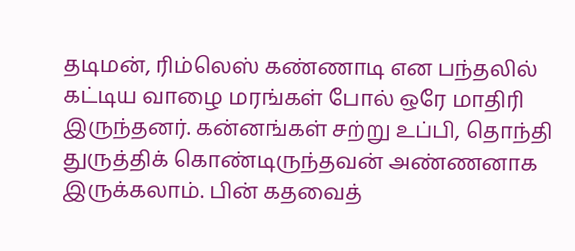தடிமன், ரிம்லெஸ் கண்ணாடி என பந்தலில் கட்டிய வாழை மரங்கள் போல் ஒரே மாதிரி இருந்தனர். கன்னங்கள் சற்று உப்பி, தொந்தி துருத்திக் கொண்டிருந்தவன் அண்ணனாக இருக்கலாம். பின் கதவைத்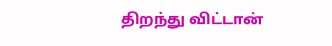திறந்து விட்டான்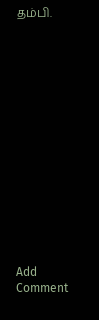தம்பி.















Add Comment